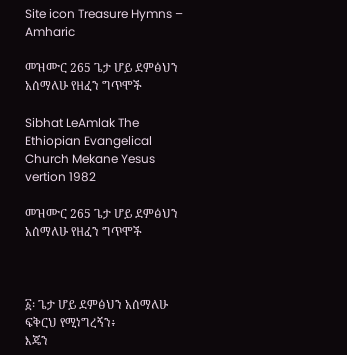Site icon Treasure Hymns – Amharic

መዝሙር 265 ጌታ ሆይ ደምፅህን አሰማለሁ የዘፈን ግጥሞች

Sibhat LeAmlak The Ethiopian Evangelical Church Mekane Yesus vertion 1982

መዝሙር 265 ጌታ ሆይ ደምፅህን አሰማለሁ የዘፈን ግጥሞች



፩፡ ጌታ ሆይ ደምፅህን አሰማለሁ
ፍቅርህ የሚነግረኝን፥
እጄን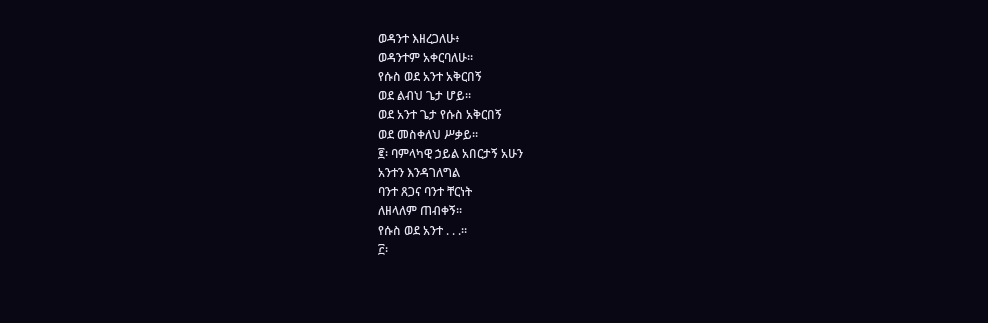ወዳንተ እዘረጋለሁ፥
ወዳንተም አቀርባለሁ።
የሱስ ወደ አንተ አቅርበኝ
ወደ ልብህ ጌታ ሆይ።
ወደ አንተ ጌታ የሱስ አቅርበኝ
ወደ መስቀለህ ሥቃይ።
፪፡ ባምላካዊ ኃይል አበርታኝ አሁን
አንተን እንዳገለግል
ባንተ ጸጋና ባንተ ቸርነት
ለዘላለም ጠብቀኝ።
የሱስ ወደ አንተ . . .።
፫፡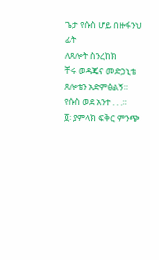ጌታ የሱስ ሆይ በዙፋንህ ፊት
ለጸሎት ስንረከክ
ቸሩ ወዳጄና መድኃኒቴ
ጸሎቴን አድምፅልኝ።
የሱስ ወደ አንተ . . .።
፬፡ ያምላክ ፍቅር ምንጭ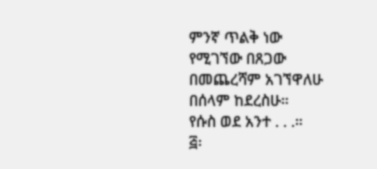ምንኛ ጥልቅ ነው
የሚገኘው በጸጋው
በመጨረሻም አገኘዋለሁ
በሰላም ከደረስሁ።
የሱስ ወደ አንተ . . .።
፭፡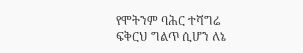የሞትንም ባሕር ተሻግሬ
ፍቅርህ ግልጥ ሲሆን ለኔ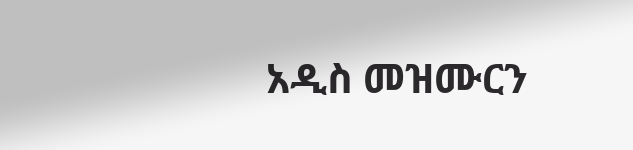አዲስ መዝሙርን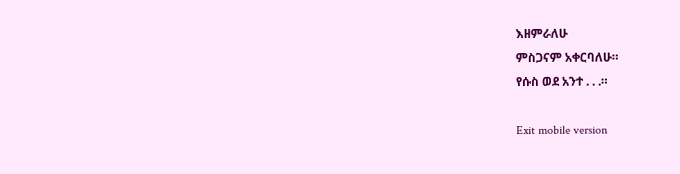እዘምራለሁ
ምስጋናም አቀርባለሁ።
የሱስ ወደ አንተ . . .።

Exit mobile version